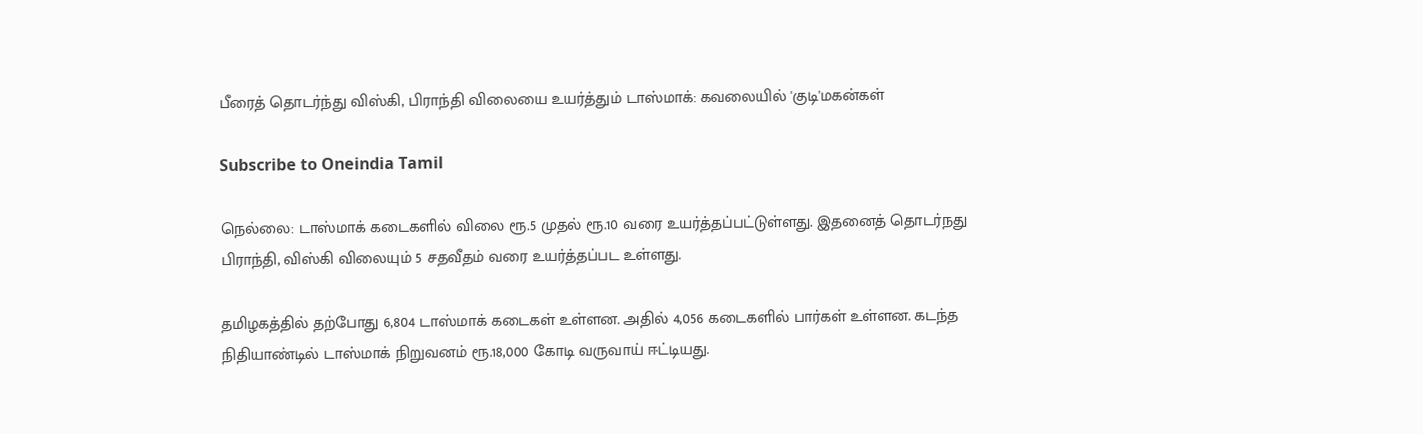பீரைத் தொடர்ந்து விஸ்கி, பிராந்தி விலையை உயர்த்தும் டாஸ்மாக்: கவலையில் 'குடி'மகன்கள்

Subscribe to Oneindia Tamil

நெல்லை: டாஸ்மாக் கடைகளில் விலை ரூ.5 முதல் ரூ.10 வரை உயர்த்தப்பட்டுள்ளது. இதனைத் தொடர்நது பிராந்தி, விஸ்கி விலையும் 5 சதவீதம் வரை உயர்த்தப்பட உள்ளது.

தமிழகத்தில் தற்போது 6,804 டாஸ்மாக் கடைகள் உள்ளன. அதில் 4,056 கடைகளில் பார்கள் உள்ளன. கடந்த நிதியாண்டில் டாஸ்மாக் நிறுவனம் ரூ.18,000 கோடி வருவாய் ஈட்டியது.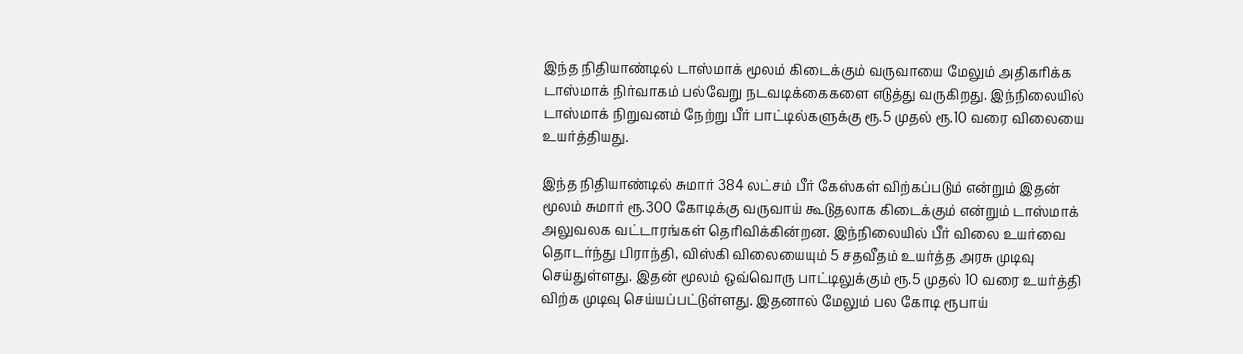இந்த நிதியாண்டில் டாஸ்மாக் மூலம் கிடைக்கும் வருவாயை மேலும் அதிகரிக்க டாஸ்மாக் நிர்வாகம் பல்வேறு நடவடிக்கைகளை எடுத்து வருகிறது. இந்நிலையில் டாஸ்மாக் நிறுவனம் நேற்று பீர் பாட்டில்களுக்கு ரூ.5 முதல் ரூ.10 வரை விலையை உயர்த்தியது.

இந்த நிதியாண்டில் சுமார் 384 லட்சம் பீர் கேஸ்கள் விற்கப்படும் என்றும் இதன் மூலம் சுமார் ரூ.300 கோடிக்கு வருவாய் கூடுதலாக கிடைக்கும் என்றும் டாஸ்மாக் அலுவலக வட்டாரங்கள் தெரிவிக்கின்றன. இந்நிலையில் பீர் விலை உயர்வை தொடர்ந்து பிராந்தி, விஸ்கி விலையையும் 5 சதவீதம் உயர்த்த அரசு முடிவு செய்துள்ளது. இதன் மூலம் ஒவ்வொரு பாட்டிலுக்கும் ரூ.5 முதல் 10 வரை உயர்த்தி விற்க முடிவு செய்யப்பட்டுள்ளது. இதனால் மேலும் பல கோடி ரூபாய்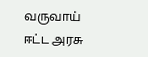வருவாய் ஈட்ட அரசு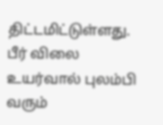திட்டமிட்டுள்ளது. பீர் விலை உயர்வால் புலம்பி வரும்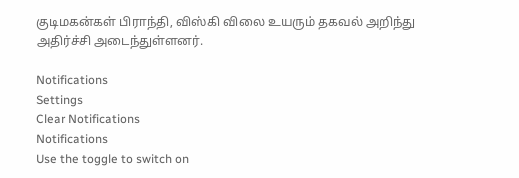குடிமகன்கள் பிராந்தி, விஸ்கி விலை உயரும் தகவல் அறிந்து அதிர்ச்சி அடைந்துள்ளனர்.

Notifications
Settings
Clear Notifications
Notifications
Use the toggle to switch on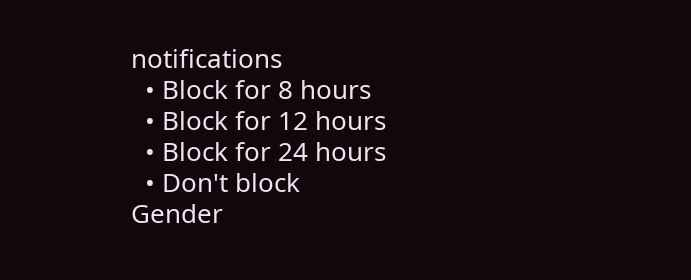notifications
  • Block for 8 hours
  • Block for 12 hours
  • Block for 24 hours
  • Don't block
Gender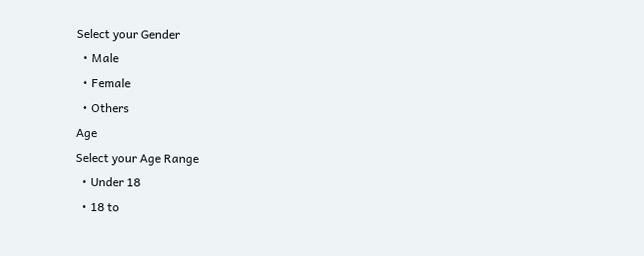Select your Gender
  • Male
  • Female
  • Others
Age
Select your Age Range
  • Under 18
  • 18 to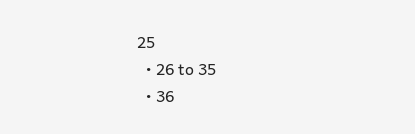25
  • 26 to 35
  • 36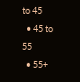to 45
  • 45 to 55
  • 55+